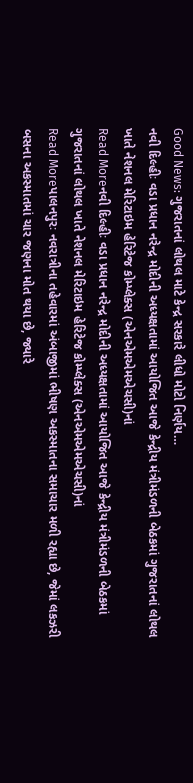Good News: ગુજરાતનાં લોથલ માટે કેન્દ્ર સરકારે લીધો મોટો નિર્ણય…
નવી દિલ્હીઃ વડા પ્રધાન નરેન્દ્ર મોદીની અધ્યક્ષતામાં આયોજિત આજે કેન્દ્રીય મંત્રીમંડળની બેઠકમાં ગુજરાતનાં લોથલ ખાતે નેશનલ મેરિટાઇમ હેરિટેજ કોમ્પ્લેક્સ (એનએમએમએચસી)નાં
Read Moreનવી દિલ્હીઃ વડા પ્રધાન નરેન્દ્ર મોદીની અધ્યક્ષતામાં આયોજિત આજે કેન્દ્રીય મંત્રીમંડળની બેઠકમાં ગુજરાતનાં લોથલ ખાતે નેશનલ મેરિટાઇમ હેરિટેજ કોમ્પ્લેક્સ (એનએમએમએચસી)નાં
Read Moreપાલનપુરઃ નવરાત્રીના તહેવારમાં અંબાજીમાં ભીષણ અકસ્માતના સમાચાર મળી રહ્યા છે, જેમાં લકઝરી બસના અકસ્માતમાં ચાર જણના મોત થયા છે, જ્યારે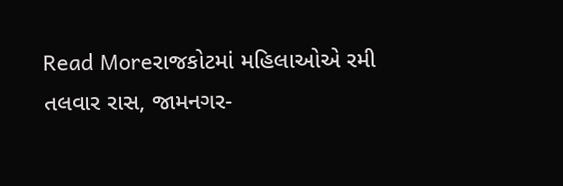Read Moreરાજકોટમાં મહિલાઓએ રમી તલવાર રાસ, જામનગર-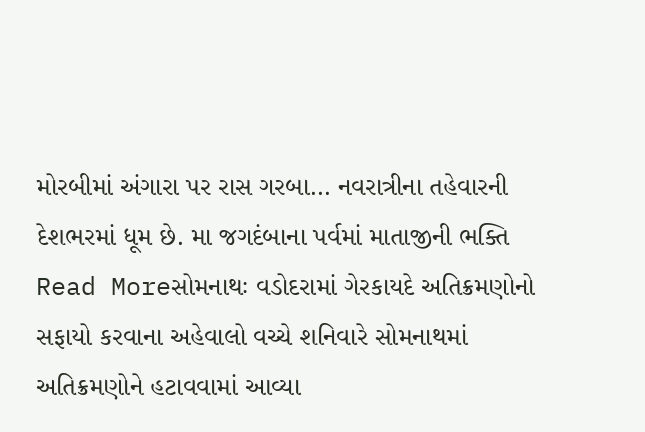મોરબીમાં અંગારા પર રાસ ગરબા… નવરાત્રીના તહેવારની દેશભરમાં ધૂમ છે. મા જગદંબાના પર્વમાં માતાજીની ભક્તિ
Read Moreસોમનાથઃ વડોદરામાં ગેરકાયદે અતિક્રમણોનો સફાયો કરવાના અહેવાલો વચ્ચે શનિવારે સોમનાથમાં અતિક્રમણોને હટાવવામાં આવ્યા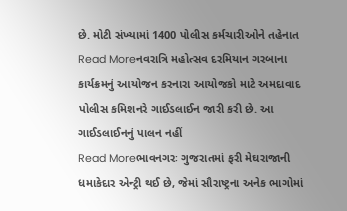છે. મોટી સંખ્યામાં 1400 પોલીસ કર્મચારીઓને તહેનાત
Read Moreનવરાત્રિ મહોત્સવ દરમિયાન ગરબાના કાર્યક્રમનું આયોજન કરનારા આયોજકો માટે અમદાવાદ પોલીસ કમિશનરે ગાઈડલાઈન જારી કરી છે. આ ગાઈડલાઈનનું પાલન નહીં
Read Moreભાવનગરઃ ગુજરાતમાં ફરી મેઘરાજાની ધમાકેદાર એન્ટ્રી થઈ છે, જેમાં સૌરાષ્ટ્રના અનેક ભાગોમાં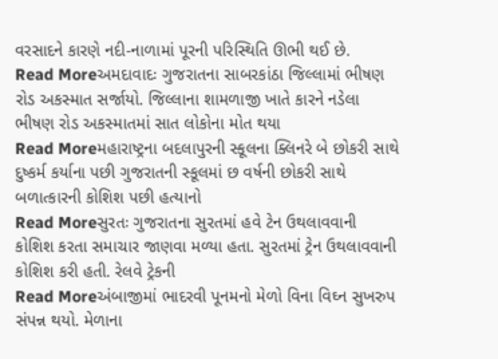વરસાદને કારણે નદી-નાળામાં પૂરની પરિસ્થિતિ ઊભી થઈ છે.
Read Moreઅમદાવાદઃ ગુજરાતના સાબરકાંઠા જિલ્લામાં ભીષણ રોડ અકસ્માત સર્જાયો. જિલ્લાના શામળાજી ખાતે કારને નડેલા ભીષણ રોડ અકસ્માતમાં સાત લોકોના મોત થયા
Read Moreમહારાષ્ટ્રના બદલાપુરની સ્કૂલના ક્લિનરે બે છોકરી સાથે દુષ્કર્મ કર્યાના પછી ગુજરાતની સ્કૂલમાં છ વર્ષની છોકરી સાથે બળાત્કારની કોશિશ પછી હત્યાનો
Read Moreસુરતઃ ગુજરાતના સુરતમાં હવે ટેન ઉથલાવવાની કોશિશ કરતા સમાચાર જાણવા મળ્યા હતા. સુરતમાં ટ્રેન ઉથલાવવાની કોશિશ કરી હતી. રેલવે ટ્રેકની
Read Moreઅંબાજીમાં ભાદરવી પૂનમનો મેળો વિના વિઘ્ન સુખરુપ સંપન્ન થયો. મેળાના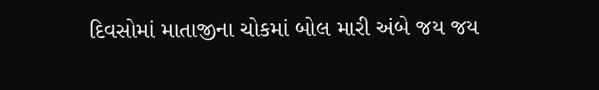દિવસોમાં માતાજીના ચોકમાં બોલ મારી અંબે જય જય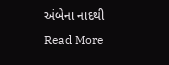અંબેના નાદથી
Read More